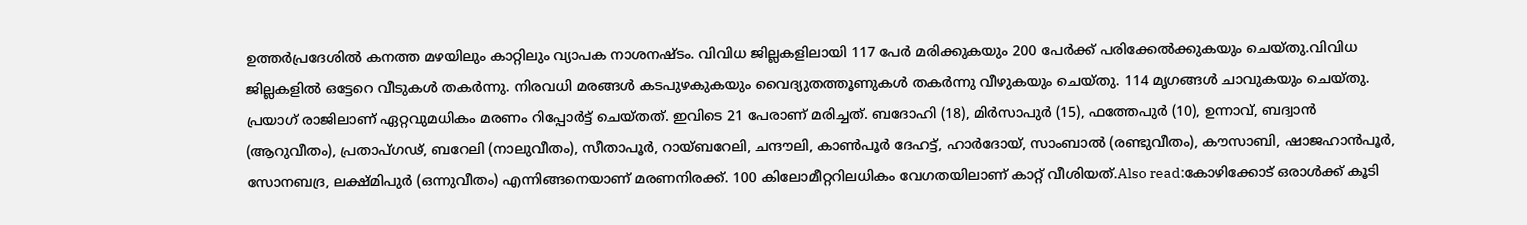ഉത്തര്‍പ്രദേശില്‍ കനത്ത മഴയിലും കാറ്റിലും വ്യാപക നാശനഷ്ടം. വിവിധ ജില്ലകളിലായി 117 പേര്‍ മരിക്കുകയും 200 പേര്‍ക്ക് പരിക്കേല്‍ക്കുകയും ചെയ്തു.വിവിധ ജില്ലകളില്‍ ഒട്ടേറെ വീടുകള്‍ തകര്‍ന്നു. നിരവധി മരങ്ങള്‍ കടപുഴകുകയും വൈദ്യുതത്തൂണുകള്‍ തകര്‍ന്നു വീഴുകയും ചെയ്തു. 114 മൃഗങ്ങള്‍ ചാവുകയും ചെയ്തു. പ്രയാഗ് രാജിലാണ് ഏറ്റവുമധികം മരണം റിപ്പോര്‍ട്ട് ചെയ്തത്. ഇവിടെ 21 പേരാണ് മരിച്ചത്. ബദോഹി (18), മിര്‍സാപുര്‍ (15), ഫത്തേപുര്‍ (10), ഉന്നാവ്, ബദ്വാന്‍ (ആറുവീതം), പ്രതാപ്ഗഢ്, ബറേലി (നാലുവീതം), സീതാപൂര്‍, റായ്ബറേലി, ചന്ദൗലി, കാണ്‍പൂര്‍ ദേഹട്ട്, ഹാര്‍ദോയ്, സാംബാല്‍ (രണ്ടുവീതം), കൗസാബി, ഷാജഹാന്‍പൂര്‍, സോനബദ്ര, ലക്ഷ്മിപുര്‍ (ഒന്നുവീതം) എന്നിങ്ങനെയാണ് മരണനിരക്ക്. 100 കിലോമീറ്ററിലധികം വേഗതയിലാണ് കാറ്റ് വീശിയത്.Also read:കോഴിക്കോട് ഒരാൾക്ക് കൂടി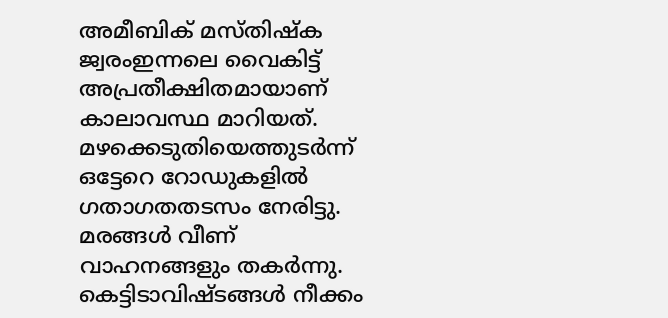അമീബിക് മസ്തിഷ്ക ജ്വരംഇന്നലെ വൈകിട്ട് അപ്രതീക്ഷിതമായാണ് കാലാവസ്ഥ മാറിയത്. മഴക്കെടുതിയെത്തുടര്‍ന്ന് ഒട്ടേറെ റോഡുകളില്‍ ഗതാഗതതടസം നേരിട്ടു. മരങ്ങള്‍ വീണ് വാഹനങ്ങളും തകര്‍ന്നു. കെട്ടിടാവിഷ്ടങ്ങള്‍ നീക്കം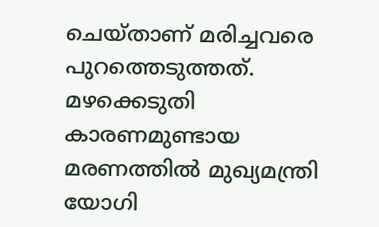ചെയ്താണ് മരിച്ചവരെ പുറത്തെടുത്തത്. മഴക്കെടുതി കാരണമുണ്ടായ മരണത്തില്‍ മുഖ്യമന്ത്രി യോഗി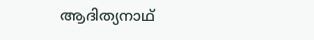ആദിത്യനാഥ്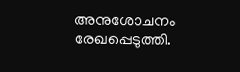അനുശോചനം രേഖപ്പെടുത്തി.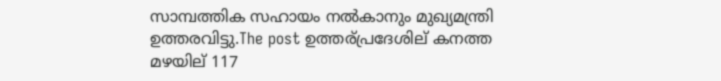സാമ്പത്തിക സഹായം നല്‍കാനും മുഖ്യമന്ത്രി ഉത്തരവിട്ടു.The post ഉത്തര്പ്രദേശില് കനത്ത മഴയില് 117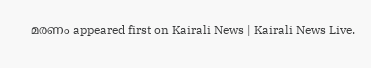മരണം appeared first on Kairali News | Kairali News Live.